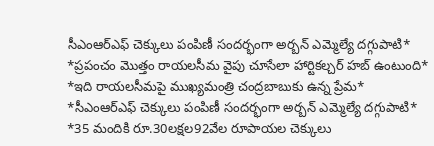సీఎంఆర్ఎఫ్ చెక్కులు పంపిణీ సందర్భంగా అర్బన్ ఎమ్మెల్యే దగ్గుపాటి*
*ప్రపంచం మొత్తం రాయలసీమ వైపు చూసేలా హార్టికల్చర్ హబ్ ఉంటుంది*
*ఇది రాయలసీమపై ముఖ్యమంత్రి చంద్రబాబుకు ఉన్న ప్రేమ*
*సీఎంఆర్ఎఫ్ చెక్కులు పంపిణీ సందర్భంగా అర్బన్ ఎమ్మెల్యే దగ్గుపాటి*
*35 మందికి రూ.30లక్షల92వేల రూపాయల చెక్కులు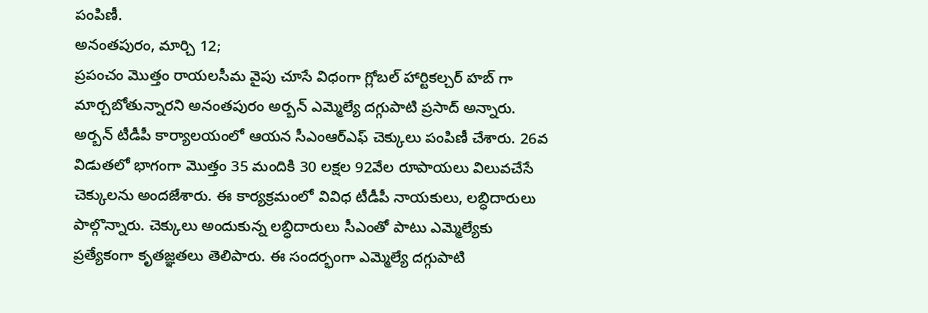పంపిణీ.
అనంతపురం, మార్చి 12;
ప్రపంచం మొత్తం రాయలసీమ వైపు చూసే విధంగా గ్లోబల్ హార్టికల్చర్ హబ్ గా మార్చబోతున్నారని అనంతపురం అర్బన్ ఎమ్మెల్యే దగ్గుపాటి ప్రసాద్ అన్నారు. అర్బన్ టీడీపీ కార్యాలయంలో ఆయన సీఎంఆర్ఎఫ్ చెక్కులు పంపిణీ చేశారు. 26వ విడుతలో భాగంగా మొత్తం 35 మందికి 30 లక్షల 92వేల రూపాయలు విలువచేసే చెక్కులను అందజేశారు. ఈ కార్యక్రమంలో వివిధ టీడీపీ నాయకులు, లబ్ధిదారులు పాల్గొన్నారు. చెక్కులు అందుకున్న లబ్ధిదారులు సీఎంతో పాటు ఎమ్మెల్యేకు ప్రత్యేకంగా కృతజ్ఞతలు తెలిపారు. ఈ సందర్భంగా ఎమ్మెల్యే దగ్గుపాటి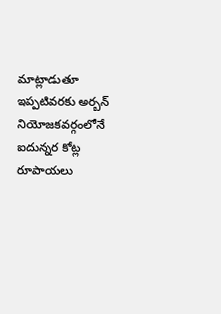మాట్లాడుతూ ఇప్పటివరకు అర్బన్ నియోజకవర్గంలోనే ఐదున్నర కోట్ల రూపాయలు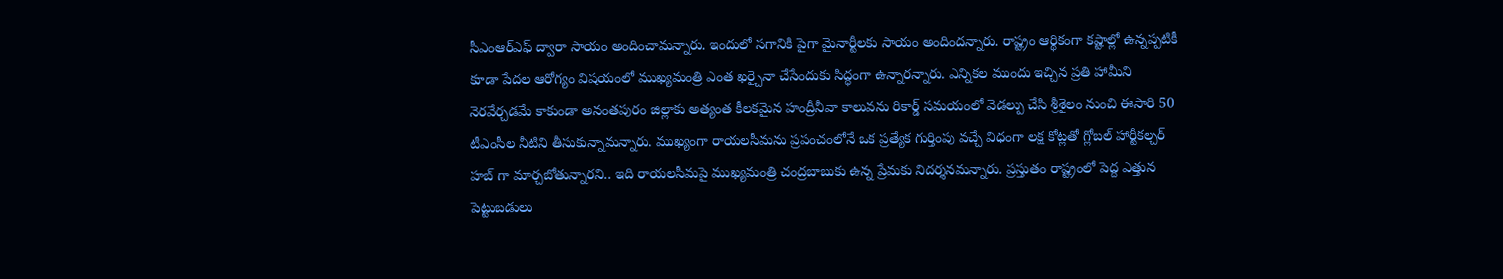సీఎంఆర్ఎఫ్ ద్వారా సాయం అందించామన్నారు. ఇందులో సగానికి పైగా మైనార్టీలకు సాయం అందిందన్నారు. రాష్ట్రం ఆర్థికంగా కష్టాల్లో ఉన్నప్పటికీ కూడా పేదల ఆరోగ్యం విషయంలో ముఖ్యమంత్రి ఎంత ఖర్చైనా చేసేందుకు సిద్ధంగా ఉన్నారన్నారు. ఎన్నికల ముందు ఇచ్చిన ప్రతి హామీని నెరవేర్చడమే కాకుండా అనంతపురం జిల్లాకు అత్యంత కీలకమైన హంద్రీనీవా కాలువను రికార్డ్ సమయంలో వెడల్పు చేసి శ్రీశైలం నుంచి ఈసారి 50 టీఎంసీల నీటిని తీసుకున్నామన్నారు. ముఖ్యంగా రాయలసీమను ప్రపంచంలోనే ఒక ప్రత్యేక గుర్తింపు వచ్చే విధంగా లక్ష కోట్లతో గ్లోబల్ హార్టీకల్చర్ హబ్ గా మార్చబోతున్నారని.. ఇది రాయలసీమపై ముఖ్యమంత్రి చంద్రబాబుకు ఉన్న ప్రేమకు నిదర్శనమన్నారు. ప్రస్తుతం రాష్ట్రంలో పెద్ద ఎత్తున పెట్టుబడులు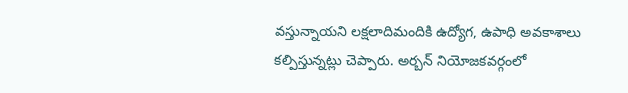వస్తున్నాయని లక్షలాదిమందికి ఉద్యోగ, ఉపాధి అవకాశాలు కల్పిస్తున్నట్లు చెప్పారు. అర్బన్ నియోజకవర్గంలో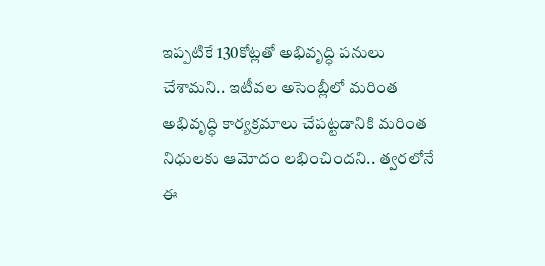ఇప్పటికే 130కోట్లతో అభివృద్ధి పనులు చేశామని.. ఇటీవల అసెంబ్లీలో మరింత అభివృద్ధి కార్యక్రమాలు చేపట్టడానికి మరింత నిధులకు ఆమోదం లభించిందని.. త్వరలోనే ఈ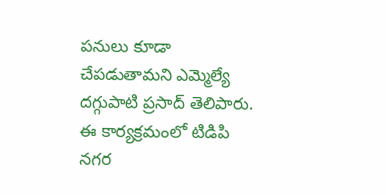పనులు కూడా చేపడుతామని ఎమ్మెల్యే దగ్గుపాటి ప్రసాద్ తెలిపారు. ఈ కార్యక్రమంలో టిడిపి నగర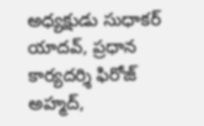అధ్యక్షుడు సుధాకర్ యాదవ్, ప్రధాన కార్యదర్శి ఫిరోజ్ అహ్మద్,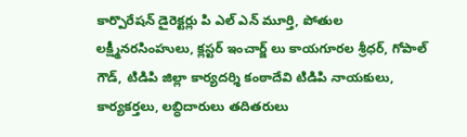కార్పొరేషన్ డైరెక్టర్లు పి ఎల్ ఎన్ మూర్తి, పోతుల లక్ష్మీనరసింహులు, క్లస్టర్ ఇంచార్జ్ లు కాయగూరల శ్రీధర్, గోపాల్ గౌడ్, టిడిపి జిల్లా కార్యదర్శి కంఠాదేవి టిడిపి నాయకులు, కార్యకర్తలు, లబ్ధిదారులు తదితరులు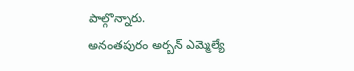పాల్గొన్నారు.
అనంతపురం అర్బన్ ఎమ్మెల్యే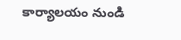కార్యాలయం నుండి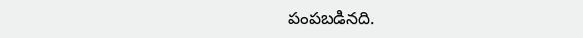పంపబడినది.